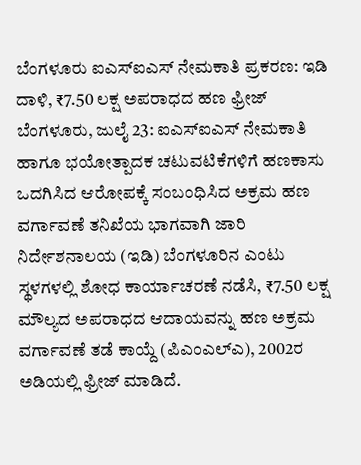ಬೆಂಗಳೂರು ಐಎಸ್ಐಎಸ್ ನೇಮಕಾತಿ ಪ್ರಕರಣ: ಇಡಿ ದಾಳಿ, ₹7.50 ಲಕ್ಷ ಅಪರಾಧದ ಹಣ ಫ್ರೀಜ್
ಬೆಂಗಳೂರು, ಜುಲೈ 23: ಐಎಸ್ಐಎಸ್ ನೇಮಕಾತಿ ಹಾಗೂ ಭಯೋತ್ಪಾದಕ ಚಟುವಟಿಕೆಗಳಿಗೆ ಹಣಕಾಸು ಒದಗಿಸಿದ ಆರೋಪಕ್ಕೆ ಸಂಬಂಧಿಸಿದ ಅಕ್ರಮ ಹಣ ವರ್ಗಾವಣೆ ತನಿಖೆಯ ಭಾಗವಾಗಿ ಜಾರಿ ನಿರ್ದೇಶನಾಲಯ (ಇಡಿ) ಬೆಂಗಳೂರಿನ ಎಂಟು ಸ್ಥಳಗಳಲ್ಲಿ ಶೋಧ ಕಾರ್ಯಾಚರಣೆ ನಡೆಸಿ, ₹7.50 ಲಕ್ಷ ಮೌಲ್ಯದ ಅಪರಾಧದ ಆದಾಯವನ್ನು ಹಣ ಅಕ್ರಮ ವರ್ಗಾವಣೆ ತಡೆ ಕಾಯ್ದೆ (ಪಿಎಂಎಲ್ಎ), 2002ರ ಅಡಿಯಲ್ಲಿ ಫ್ರೀಜ್ ಮಾಡಿದೆ.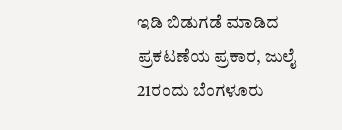ಇಡಿ ಬಿಡುಗಡೆ ಮಾಡಿದ ಪ್ರಕಟಣೆಯ ಪ್ರಕಾರ, ಜುಲೈ 21ರಂದು ಬೆಂಗಳೂರು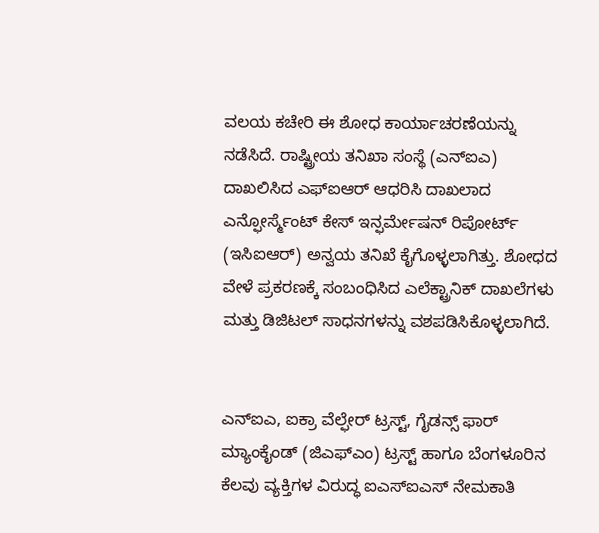ವಲಯ ಕಚೇರಿ ಈ ಶೋಧ ಕಾರ್ಯಾಚರಣೆಯನ್ನು ನಡೆಸಿದೆ. ರಾಷ್ಟ್ರೀಯ ತನಿಖಾ ಸಂಸ್ಥೆ (ಎನ್ಐಎ) ದಾಖಲಿಸಿದ ಎಫ್ಐಆರ್ ಆಧರಿಸಿ ದಾಖಲಾದ ಎನ್ಫೋರ್ಸ್ಮೆಂಟ್ ಕೇಸ್ ಇನ್ಫರ್ಮೇಷನ್ ರಿಪೋರ್ಟ್ (ಇಸಿಐಆರ್) ಅನ್ವಯ ತನಿಖೆ ಕೈಗೊಳ್ಳಲಾಗಿತ್ತು. ಶೋಧದ ವೇಳೆ ಪ್ರಕರಣಕ್ಕೆ ಸಂಬಂಧಿಸಿದ ಎಲೆಕ್ಟ್ರಾನಿಕ್ ದಾಖಲೆಗಳು ಮತ್ತು ಡಿಜಿಟಲ್ ಸಾಧನಗಳನ್ನು ವಶಪಡಿಸಿಕೊಳ್ಳಲಾಗಿದೆ.


ಎನ್ಐಎ, ಐಕ್ರಾ ವೆಲ್ಫೇರ್ ಟ್ರಸ್ಟ್, ಗೈಡನ್ಸ್ ಫಾರ್ ಮ್ಯಾಂಕೈಂಡ್ (ಜಿಎಫ್ಎಂ) ಟ್ರಸ್ಟ್ ಹಾಗೂ ಬೆಂಗಳೂರಿನ ಕೆಲವು ವ್ಯಕ್ತಿಗಳ ವಿರುದ್ಧ ಐಎಸ್ಐಎಸ್ ನೇಮಕಾತಿ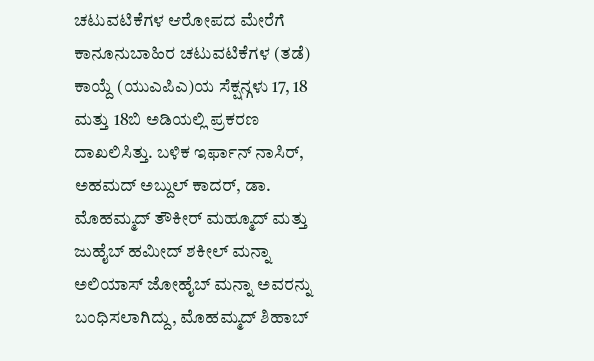ಚಟುವಟಿಕೆಗಳ ಆರೋಪದ ಮೇರೆಗೆ ಕಾನೂನುಬಾಹಿರ ಚಟುವಟಿಕೆಗಳ (ತಡೆ) ಕಾಯ್ದೆ (ಯುಎಪಿಎ)ಯ ಸೆಕ್ಷನ್ಗಳು 17, 18 ಮತ್ತು 18ಬಿ ಅಡಿಯಲ್ಲಿ ಪ್ರಕರಣ ದಾಖಲಿಸಿತ್ತು. ಬಳಿಕ ಇರ್ಫಾನ್ ನಾಸಿರ್, ಅಹಮದ್ ಅಬ್ದುಲ್ ಕಾದರ್, ಡಾ. ಮೊಹಮ್ಮದ್ ತೌಕೀರ್ ಮಹ್ಮೂದ್ ಮತ್ತು ಜುಹೈಬ್ ಹಮೀದ್ ಶಕೀಲ್ ಮನ್ನಾ ಅಲಿಯಾಸ್ ಜೋಹೈಬ್ ಮನ್ನಾ ಅವರನ್ನು ಬಂಧಿಸಲಾಗಿದ್ದು, ಮೊಹಮ್ಮದ್ ಶಿಹಾಬ್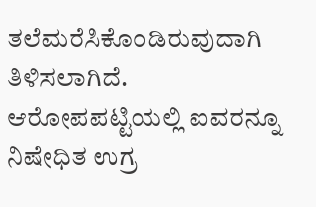ತಲೆಮರೆಸಿಕೊಂಡಿರುವುದಾಗಿ ತಿಳಿಸಲಾಗಿದೆ. ಆರೋಪಪಟ್ಟಿಯಲ್ಲಿ ಐವರನ್ನೂ ನಿಷೇಧಿತ ಉಗ್ರ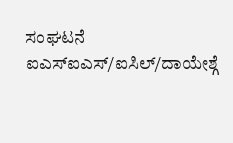ಸಂಘಟನೆ ಐಎಸ್ಐಎಸ್/ಐಸಿಲ್/ದಾಯೇಶ್ಗೆ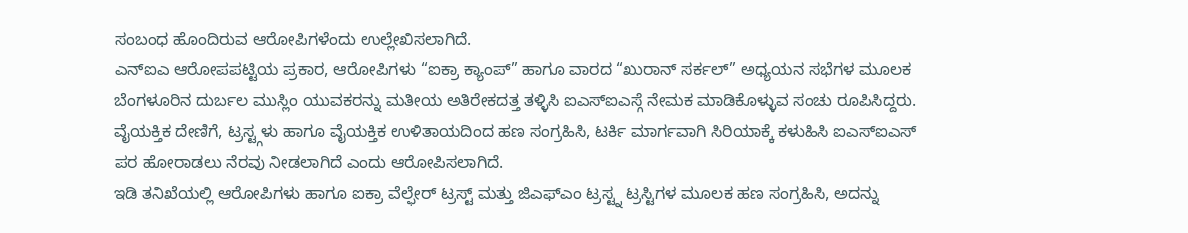ಸಂಬಂಧ ಹೊಂದಿರುವ ಆರೋಪಿಗಳೆಂದು ಉಲ್ಲೇಖಿಸಲಾಗಿದೆ.
ಎನ್ಐಎ ಆರೋಪಪಟ್ಟಿಯ ಪ್ರಕಾರ, ಆರೋಪಿಗಳು “ಐಕ್ರಾ ಕ್ಯಾಂಪ್” ಹಾಗೂ ವಾರದ “ಖುರಾನ್ ಸರ್ಕಲ್” ಅಧ್ಯಯನ ಸಭೆಗಳ ಮೂಲಕ ಬೆಂಗಳೂರಿನ ದುರ್ಬಲ ಮುಸ್ಲಿಂ ಯುವಕರನ್ನು ಮತೀಯ ಅತಿರೇಕದತ್ತ ತಳ್ಳಿಸಿ ಐಎಸ್ಐಎಸ್ಗೆ ನೇಮಕ ಮಾಡಿಕೊಳ್ಳುವ ಸಂಚು ರೂಪಿಸಿದ್ದರು. ವೈಯಕ್ತಿಕ ದೇಣಿಗೆ, ಟ್ರಸ್ಟ್ಗಳು ಹಾಗೂ ವೈಯಕ್ತಿಕ ಉಳಿತಾಯದಿಂದ ಹಣ ಸಂಗ್ರಹಿಸಿ, ಟರ್ಕಿ ಮಾರ್ಗವಾಗಿ ಸಿರಿಯಾಕ್ಕೆ ಕಳುಹಿಸಿ ಐಎಸ್ಐಎಸ್ ಪರ ಹೋರಾಡಲು ನೆರವು ನೀಡಲಾಗಿದೆ ಎಂದು ಆರೋಪಿಸಲಾಗಿದೆ.
ಇಡಿ ತನಿಖೆಯಲ್ಲಿ ಆರೋಪಿಗಳು ಹಾಗೂ ಐಕ್ರಾ ವೆಲ್ಫೇರ್ ಟ್ರಸ್ಟ್ ಮತ್ತು ಜಿಎಫ್ಎಂ ಟ್ರಸ್ಟ್ನ ಟ್ರಸ್ಟಿಗಳ ಮೂಲಕ ಹಣ ಸಂಗ್ರಹಿಸಿ, ಅದನ್ನು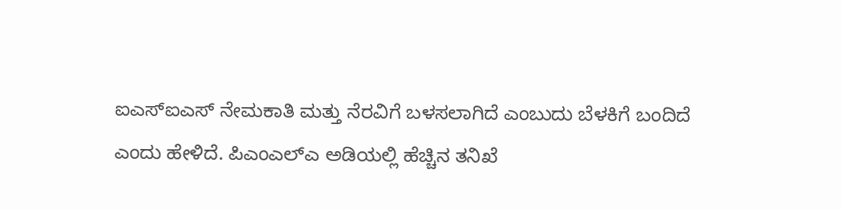ಐಎಸ್ಐಎಸ್ ನೇಮಕಾತಿ ಮತ್ತು ನೆರವಿಗೆ ಬಳಸಲಾಗಿದೆ ಎಂಬುದು ಬೆಳಕಿಗೆ ಬಂದಿದೆ ಎಂದು ಹೇಳಿದೆ. ಪಿಎಂಎಲ್ಎ ಅಡಿಯಲ್ಲಿ ಹೆಚ್ಚಿನ ತನಿಖೆ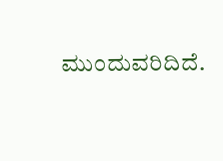ಮುಂದುವರಿದಿದೆ.